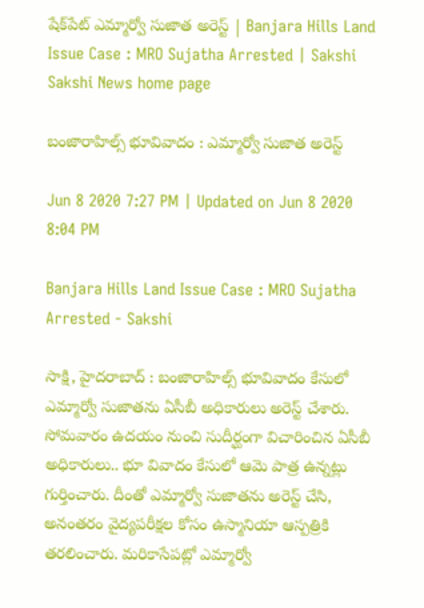షేక్‌పేట్‌ ఎమ్మార్వో సుజాత అరెస్ట్‌ | Banjara Hills Land Issue Case : MRO Sujatha Arrested | Sakshi
Sakshi News home page

బంజారాహిల్స్‌ భూవివాదం : ఎమ్మార్వో సుజాత అరెస్ట్‌

Jun 8 2020 7:27 PM | Updated on Jun 8 2020 8:04 PM

Banjara Hills Land Issue Case : MRO Sujatha Arrested - Sakshi

సాక్షి, హైదరాబాద్‌ : బంజారాహిల్స్‌ భూవివాదం కేసులో ఎమ్మార్వో సుజాతను ఏసీబీ అధికారులు అరెస్ట్‌ చేశారు. సోమవారం ఉదయం నుంచి సుదీర్ఘంగా విచారించిన ఏసీబీ అధికారులు.. భూ వివాదం కేసులో ఆమె పాత్ర ఉన్నట్లు గుర్తించారు. దీంతో ఎమ్మార్వో సుజాతను అరెస్ట్‌ చేసి, అనంతరం వైద్యపరీక్షల కోసం ఉస్మానియా ఆస్పత్రికి తరలించారు. మరికాసేపట్లో ఎమ్మార్వో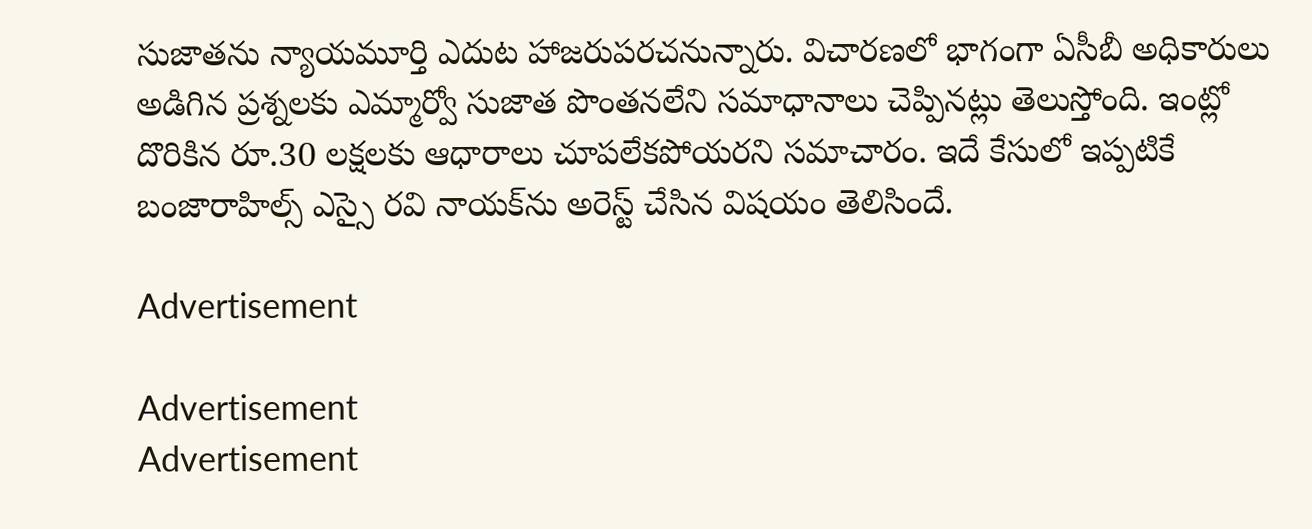సుజాతను న్యాయమూర్తి ఎదుట హాజరుపరచనున్నారు. విచారణలో భాగంగా ఏసీబీ అధికారులు అడిగిన ప్రశ్నలకు ఎమ్మార్వో సుజాత పొంతనలేని సమాధానాలు చెప్పినట్లు తెలుస్తోంది. ఇంట్లో దొరికిన రూ.30 లక్షలకు ఆధారాలు చూపలేకపోయరని సమాచారం. ఇదే కేసులో ఇప్పటికే బంజారాహిల్స్‌ ఎస్సై రవి నాయక్‌ను అరెస్ట్‌ చేసిన విషయం తెలిసిందే.

Advertisement

Advertisement
Advertisement